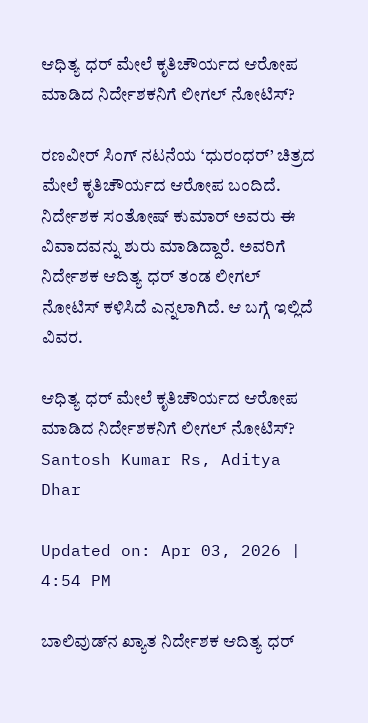ಆಧಿತ್ಯ ಧರ್ ಮೇಲೆ ಕೃತಿಚೌರ್ಯದ ಆರೋಪ ಮಾಡಿದ ನಿರ್ದೇಶಕನಿಗೆ ಲೀಗಲ್ ನೋಟಿಸ್?

ರಣವೀರ್ ಸಿಂಗ್ ನಟನೆಯ ‘ಧುರಂಧರ್’ ಚಿತ್ರದ ಮೇಲೆ ಕೃತಿಚೌರ್ಯದ ಆರೋಪ ಬಂದಿದೆ. ನಿರ್ದೇಶಕ ಸಂತೋಷ್ ಕುಮಾರ್ ಅವರು ಈ ವಿವಾದವನ್ನು ಶುರು ಮಾಡಿದ್ದಾರೆ. ಅವರಿಗೆ ನಿರ್ದೇಶಕ ಆದಿತ್ಯ ಧರ್ ತಂಡ ಲೀಗಲ್ ನೋಟಿಸ್ ಕಳಿಸಿದೆ ಎನ್ನಲಾಗಿದೆ. ಆ ಬಗ್ಗೆ ಇಲ್ಲಿದೆ ವಿವರ.

ಆಧಿತ್ಯ ಧರ್ ಮೇಲೆ ಕೃತಿಚೌರ್ಯದ ಆರೋಪ ಮಾಡಿದ ನಿರ್ದೇಶಕನಿಗೆ ಲೀಗಲ್ ನೋಟಿಸ್?
Santosh Kumar Rs, Aditya Dhar

Updated on: Apr 03, 2026 | 4:54 PM

ಬಾಲಿವುಡ್‌ನ ಖ್ಯಾತ ನಿರ್ದೇಶಕ ಆದಿತ್ಯ ಧರ್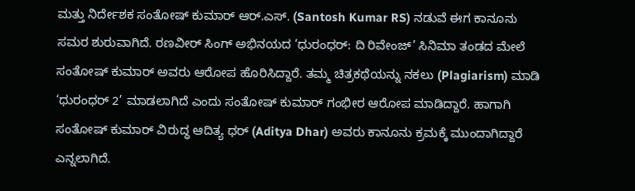ಮತ್ತು ನಿರ್ದೇಶಕ ಸಂತೋಷ್ ಕುಮಾರ್ ಆರ್.ಎಸ್. (Santosh Kumar RS) ನಡುವೆ ಈಗ ಕಾನೂನು ಸಮರ ಶುರುವಾಗಿದೆ. ರಣವೀರ್ ಸಿಂಗ್ ಅಭಿನಯದ ‘ಧುರಂಧರ್: ದಿ ರಿವೇಂಜ್’ ಸಿನಿಮಾ ತಂಡದ ಮೇಲೆ ಸಂತೋಷ್ ಕುಮಾರ್ ಅವರು ಆರೋಪ ಹೊರಿಸಿದ್ದಾರೆ. ತಮ್ಮ ಚಿತ್ರಕಥೆಯನ್ನು ನಕಲು (Plagiarism) ಮಾಡಿ ‘ಧುರಂಧರ್ 2’ ಮಾಡಲಾಗಿದೆ ಎಂದು ಸಂತೋಷ್ ಕುಮಾರ್ ಗಂಭೀರ ಆರೋಪ ಮಾಡಿದ್ದಾರೆ. ಹಾಗಾಗಿ ಸಂತೋಷ್ ಕುಮಾರ್ ವಿರುದ್ಧ ಆದಿತ್ಯ ಧರ್ (Aditya Dhar) ಅವರು ಕಾನೂನು ಕ್ರಮಕ್ಕೆ ಮುಂದಾಗಿದ್ದಾರೆ ಎನ್ನಲಾಗಿದೆ.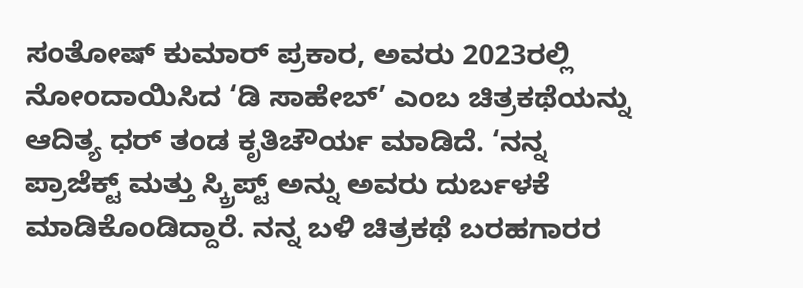ಸಂತೋಷ್ ಕುಮಾರ್ ಪ್ರಕಾರ, ಅವರು 2023ರಲ್ಲಿ ನೋಂದಾಯಿಸಿದ ‘ಡಿ ಸಾಹೇಬ್’ ಎಂಬ ಚಿತ್ರಕಥೆಯನ್ನು ಆದಿತ್ಯ ಧರ್ ತಂಡ ಕೃತಿಚೌರ್ಯ ಮಾಡಿದೆ. ‘ನನ್ನ ಪ್ರಾಜೆಕ್ಟ್ ಮತ್ತು ಸ್ಕ್ರಿಪ್ಟ್ ಅನ್ನು ಅವರು ದುರ್ಬಳಕೆ ಮಾಡಿಕೊಂಡಿದ್ದಾರೆ. ನನ್ನ ಬಳಿ ಚಿತ್ರಕಥೆ ಬರಹಗಾರರ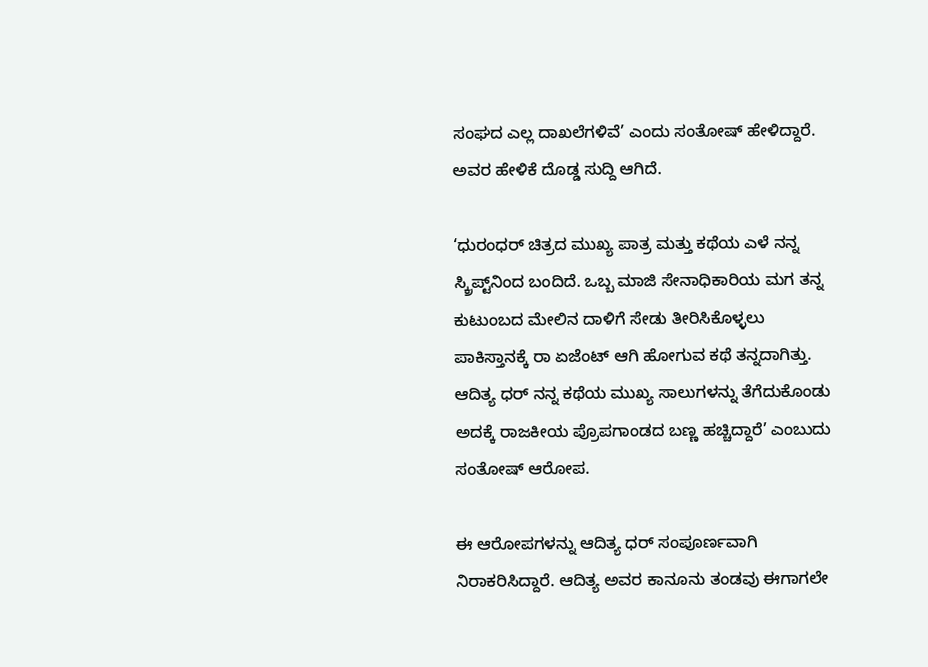ಸಂಘದ ಎಲ್ಲ ದಾಖಲೆಗಳಿವೆ’ ಎಂದು ಸಂತೋಷ್ ಹೇಳಿದ್ದಾರೆ. ಅವರ ಹೇಳಿಕೆ ದೊಡ್ಡ ಸುದ್ದಿ ಆಗಿದೆ.

‘ಧುರಂಧರ್ ಚಿತ್ರದ ಮುಖ್ಯ ಪಾತ್ರ ಮತ್ತು ಕಥೆಯ ಎಳೆ ನನ್ನ ಸ್ಕ್ರಿಪ್ಟ್‌ನಿಂದ ಬಂದಿದೆ. ಒಬ್ಬ ಮಾಜಿ ಸೇನಾಧಿಕಾರಿಯ ಮಗ ತನ್ನ ಕುಟುಂಬದ ಮೇಲಿನ ದಾಳಿಗೆ ಸೇಡು ತೀರಿಸಿಕೊಳ್ಳಲು ಪಾಕಿಸ್ತಾನಕ್ಕೆ ರಾ ಏಜೆಂಟ್ ಆಗಿ ಹೋಗುವ ಕಥೆ ತನ್ನದಾಗಿತ್ತು. ಆದಿತ್ಯ ಧರ್ ನನ್ನ ಕಥೆಯ ಮುಖ್ಯ ಸಾಲುಗಳನ್ನು ತೆಗೆದುಕೊಂಡು ಅದಕ್ಕೆ ರಾಜಕೀಯ ಪ್ರೊಪಗಾಂಡದ ಬಣ್ಣ ಹಚ್ಚಿದ್ದಾರೆ’ ಎಂಬುದು ಸಂತೋಷ್ ಆರೋಪ.

ಈ ಆರೋಪಗಳನ್ನು ಆದಿತ್ಯ ಧರ್ ಸಂಪೂರ್ಣವಾಗಿ ನಿರಾಕರಿಸಿದ್ದಾರೆ. ಆದಿತ್ಯ ಅವರ ಕಾನೂನು ತಂಡವು ಈಗಾಗಲೇ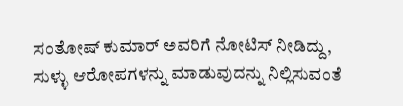ಸಂತೋಷ್ ಕುಮಾರ್ ಅವರಿಗೆ ನೋಟಿಸ್ ನೀಡಿದ್ದು, ಸುಳ್ಳು ಆರೋಪಗಳನ್ನು ಮಾಡುವುದನ್ನು ನಿಲ್ಲಿಸುವಂತೆ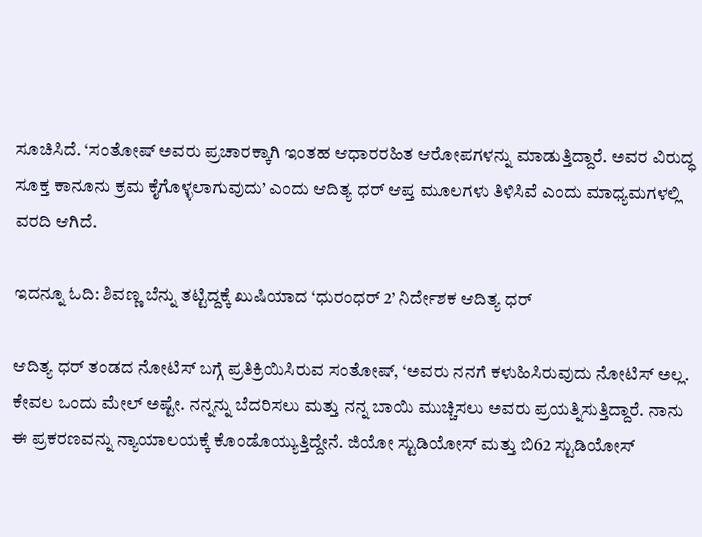ಸೂಚಿಸಿದೆ. ‘ಸಂತೋಷ್ ಅವರು ಪ್ರಚಾರಕ್ಕಾಗಿ ಇಂತಹ ಆಧಾರರಹಿತ ಆರೋಪಗಳನ್ನು ಮಾಡುತ್ತಿದ್ದಾರೆ. ಅವರ ವಿರುದ್ಧ ಸೂಕ್ತ ಕಾನೂನು ಕ್ರಮ ಕೈಗೊಳ್ಳಲಾಗುವುದು’ ಎಂದು ಆದಿತ್ಯ ಧರ್ ಆಪ್ತ ಮೂಲಗಳು ತಿಳಿಸಿವೆ ಎಂದು ಮಾಧ್ಯಮಗಳಲ್ಲಿ ವರದಿ ಆಗಿದೆ.

ಇದನ್ನೂ ಓದಿ: ಶಿವಣ್ಣ ಬೆನ್ನು ತಟ್ಟಿದ್ದಕ್ಕೆ ಖುಷಿಯಾದ ‘ಧುರಂಧರ್ 2’ ನಿರ್ದೇಶಕ ಆದಿತ್ಯ ಧರ್

ಆದಿತ್ಯ ಧರ್ ತಂಡದ ನೋಟಿಸ್ ಬಗ್ಗೆ ಪ್ರತಿಕ್ರಿಯಿಸಿರುವ ಸಂತೋಷ್, ‘ಅವರು ನನಗೆ ಕಳುಹಿಸಿರುವುದು ನೋಟಿಸ್ ಅಲ್ಲ. ಕೇವಲ ಒಂದು ಮೇಲ್ ಅಷ್ಟೇ. ನನ್ನನ್ನು ಬೆದರಿಸಲು ಮತ್ತು ನನ್ನ ಬಾಯಿ ಮುಚ್ಚಿಸಲು ಅವರು ಪ್ರಯತ್ನಿಸುತ್ತಿದ್ದಾರೆ. ನಾನು ಈ ಪ್ರಕರಣವನ್ನು ನ್ಯಾಯಾಲಯಕ್ಕೆ ಕೊಂಡೊಯ್ಯುತ್ತಿದ್ದೇನೆ. ಜಿಯೋ ಸ್ಟುಡಿಯೋಸ್ ಮತ್ತು ಬಿ62 ಸ್ಟುಡಿಯೋಸ್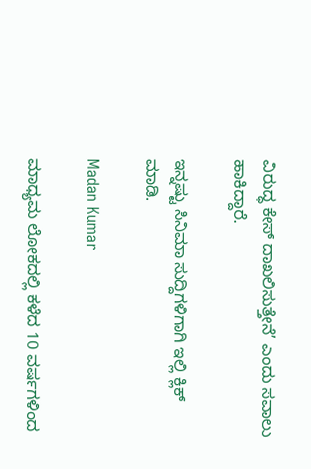ವಿರುದ್ಧ ಕೇಸ್ ದಾಖಲಿಸುತ್ತೇನೆ’ ಎಂದು ಸವಾಲು ಹಾಕಿದ್ದಾರೆ.

ಇನ್ನಷ್ಟು ಸಿನಿಮಾ ಸುದ್ದಿಗಳಿಗಾಗಿ ಇಲ್ಲಿ ಕ್ಲಿಕ್ ಮಾಡಿ.

Madan Kumar

ಮಾಧ್ಯಮ ಲೋಕದಲ್ಲಿ ಕಳೆದ 10 ವರ್ಷಗಳಿಂದ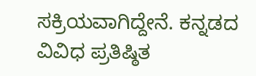ಸಕ್ರಿಯವಾಗಿದ್ದೇನೆ. ಕನ್ನಡದ ವಿವಿಧ ಪ್ರತಿಷ್ಠಿತ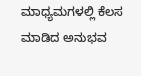ಮಾಧ್ಯಮಗಳಲ್ಲಿ ಕೆಲಸ ಮಾಡಿದ ಅನುಭವ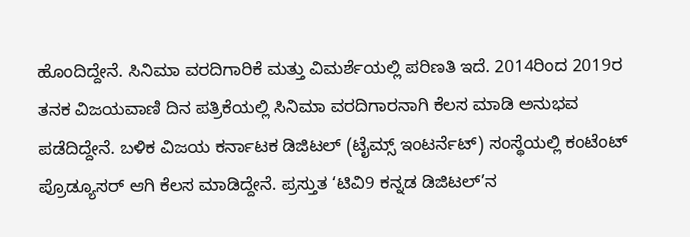ಹೊಂದಿದ್ದೇನೆ. ಸಿನಿಮಾ ವರದಿಗಾರಿಕೆ ಮತ್ತು ವಿಮರ್ಶೆಯಲ್ಲಿ ಪರಿಣತಿ ಇದೆ. 2014ರಿಂದ 2019ರ ತನಕ ವಿಜಯವಾಣಿ ದಿನ ಪತ್ರಿಕೆಯಲ್ಲಿ ಸಿನಿಮಾ ವರದಿಗಾರನಾಗಿ ಕೆಲಸ ಮಾಡಿ ಅನುಭವ ಪಡೆದಿದ್ದೇನೆ. ಬಳಿಕ ವಿಜಯ ಕರ್ನಾಟಕ ಡಿಜಿಟಲ್ (ಟೈಮ್ಸ್ ಇಂಟರ್ನೆಟ್) ಸಂಸ್ಥೆಯಲ್ಲಿ ಕಂಟೆಂಟ್ ಪ್ರೊಡ್ಯೂಸರ್ ಆಗಿ ಕೆಲಸ ಮಾಡಿದ್ದೇನೆ. ಪ್ರಸ್ತುತ ‘ಟಿವಿ9 ಕನ್ನಡ ಡಿಜಿಟಲ್’ನ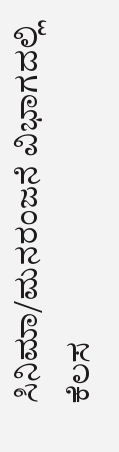ಸಿನಿಮಾ/ಮನರಂಜನೆ ವಿಭಾಗದಲ್ಲಿ ಕೆಲಸ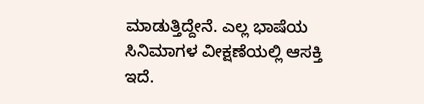ಮಾಡುತ್ತಿದ್ದೇನೆ. ಎಲ್ಲ ಭಾಷೆಯ ಸಿನಿಮಾಗಳ ವೀಕ್ಷಣೆಯಲ್ಲಿ ಆಸಕ್ತಿ ಇದೆ.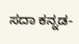ಸದಾ ಕನ್ನಡ-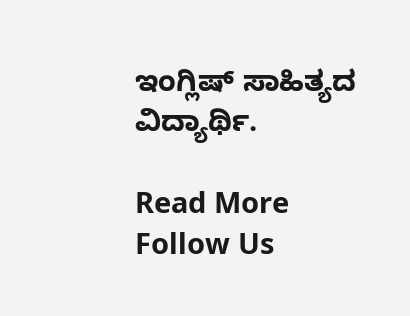ಇಂಗ್ಲಿಷ್ ಸಾಹಿತ್ಯದ ವಿದ್ಯಾರ್ಥಿ.

Read More
Follow Us